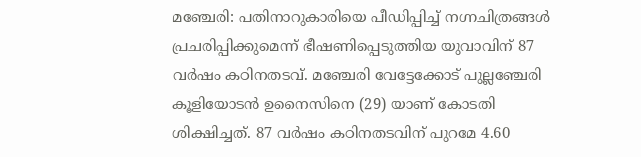മഞ്ചേരി: പതിനാറുകാരിയെ പീഡിപ്പിച്ച് നഗ്നചിത്രങ്ങൾ പ്രചരിപ്പിക്കുമെന്ന് ഭീഷണിപ്പെടുത്തിയ യുവാവിന് 87 വർഷം കഠിനതടവ്. മഞ്ചേരി വേട്ടേക്കോട് പുല്ലഞ്ചേരി കൂളിയോടൻ ഉനൈസിനെ (29) യാണ് കോടതി ശിക്ഷിച്ചത്. 87 വർഷം കഠിനതടവിന് പുറമേ 4.60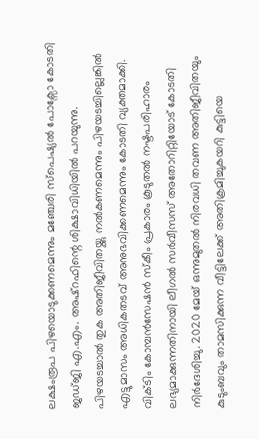ലക്ഷംരൂപ പിഴയൊടുക്കണമെന്നും മഞ്ചേരി സ്പെഷ്യൽ പോക്സോ കോടതി ജഡ്ജി എ.എം. അഷ്റഫിന്റെ ശിക്ഷാവിധിയിൽ പറയുന്നു. പിഴയടച്ചാൽ തുക അതിജീവിതയ്ക്കു നൽകണമെന്നും പിഴയടച്ചില്ലെങ്കിൽ എട്ടുമാസം അധികതടവ് അനുഭവിക്കണമെന്നും കോടതി വ്യക്തമാക്കി.
വിക്ടിം കോമ്പൻസേഷൻ സ്കീം പ്രകാരം കൂടുതൽ നഷ്ടപരിഹാരം ലഭ്യമാക്കുന്നതിനായി ലീഗൽ സർവീസസ് അതോറിറ്റിയോട് കോടതി നിർദേശിച്ചു. 2020 മേയ് ഒന്നുമുതൽ നിരവധി തവണ അതിജീവിതയും കുടുംബവും താമസിക്കുന്ന വീട്ടിലേക്ക് അതിക്രമിച്ചുകയറി കുട്ടിയെ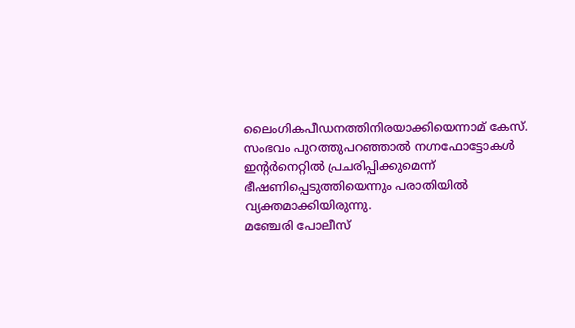ലൈംഗികപീഡനത്തിനിരയാക്കിയെന്നാമ് കേസ്. സംഭവം പുറത്തുപറഞ്ഞാൽ നഗ്നഫോട്ടോകൾ ഇന്റർനെറ്റിൽ പ്രചരിപ്പിക്കുമെന്ന് ഭീഷണിപ്പെടുത്തിയെന്നും പരാതിയിൽ വ്യക്തമാക്കിയിരുന്നു.
മഞ്ചേരി പോലീസ്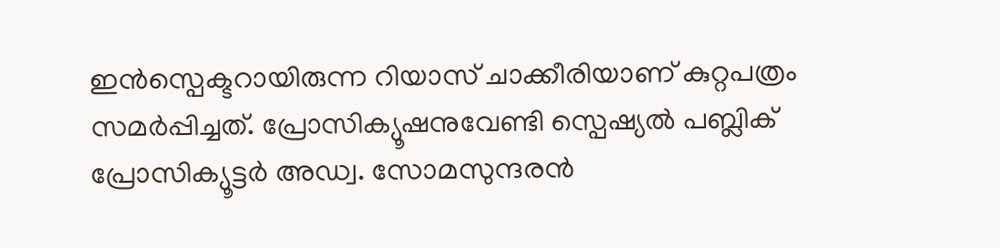ഇൻസ്പെക്ടറായിരുന്ന റിയാസ് ചാക്കീരിയാണ് കുറ്റപത്രം സമർപ്പിച്ചത്. പ്രോസിക്യൂഷനുവേണ്ടി സ്പെഷ്യൽ പബ്ലിക് പ്രോസിക്യൂട്ടർ അഡ്വ. സോമസുന്ദരൻ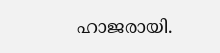ഹാജരായി.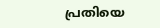പ്രതിയെ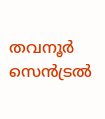തവനൂർ സെൻട്രൽ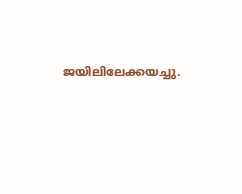ജയിലിലേക്കയച്ചു.